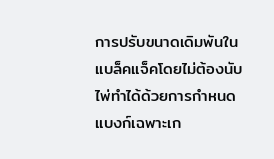การปรับขนาดเดิมพันในแบล็คแจ็คโดยไม่ต้องนับไพ่ทำได้ด้วยการกำหนดแบงก์เฉพาะเก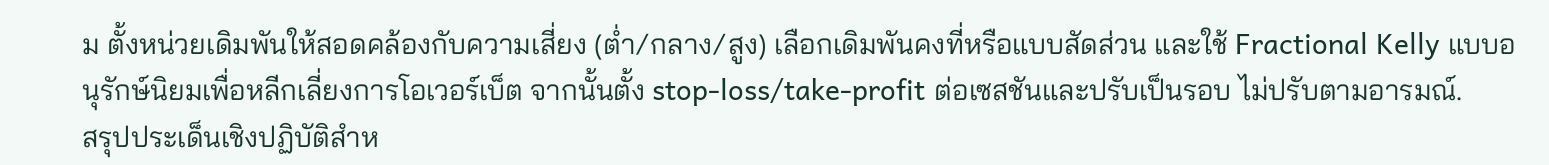ม ตั้งหน่วยเดิมพันให้สอดคล้องกับความเสี่ยง (ต่ำ/กลาง/สูง) เลือกเดิมพันคงที่หรือแบบสัดส่วน และใช้ Fractional Kelly แบบอนุรักษ์นิยมเพื่อหลีกเลี่ยงการโอเวอร์เบ็ต จากนั้นตั้ง stop‑loss/take‑profit ต่อเซสชันและปรับเป็นรอบ ไม่ปรับตามอารมณ์.
สรุปประเด็นเชิงปฏิบัติสำห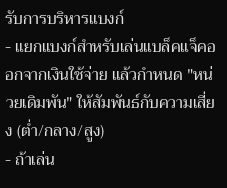รับการบริหารแบงก์
- แยกแบงก์สำหรับเล่นแบล็คแจ็คออกจากเงินใช้จ่าย แล้วกำหนด "หน่วยเดิมพัน" ให้สัมพันธ์กับความเสี่ยง (ต่ำ/กลาง/สูง)
- ถ้าเล่น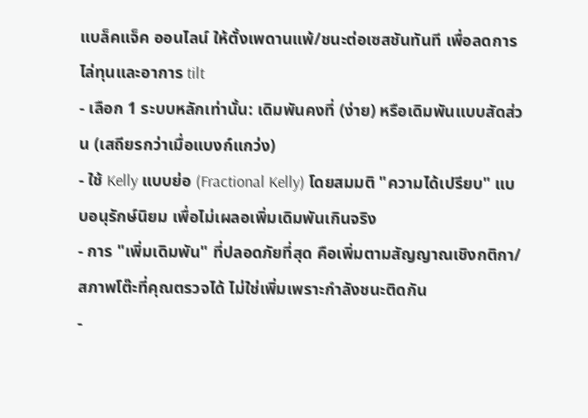แบล็คแจ็ค ออนไลน์ ให้ตั้งเพดานแพ้/ชนะต่อเซสชันทันที เพื่อลดการไล่ทุนและอาการ tilt
- เลือก 1 ระบบหลักเท่านั้น: เดิมพันคงที่ (ง่าย) หรือเดิมพันแบบสัดส่วน (เสถียรกว่าเมื่อแบงก์แกว่ง)
- ใช้ Kelly แบบย่อ (Fractional Kelly) โดยสมมติ "ความได้เปรียบ" แบบอนุรักษ์นิยม เพื่อไม่เผลอเพิ่มเดิมพันเกินจริง
- การ "เพิ่มเดิมพัน" ที่ปลอดภัยที่สุด คือเพิ่มตามสัญญาณเชิงกติกา/สภาพโต๊ะที่คุณตรวจได้ ไม่ใช่เพิ่มเพราะกำลังชนะติดกัน
-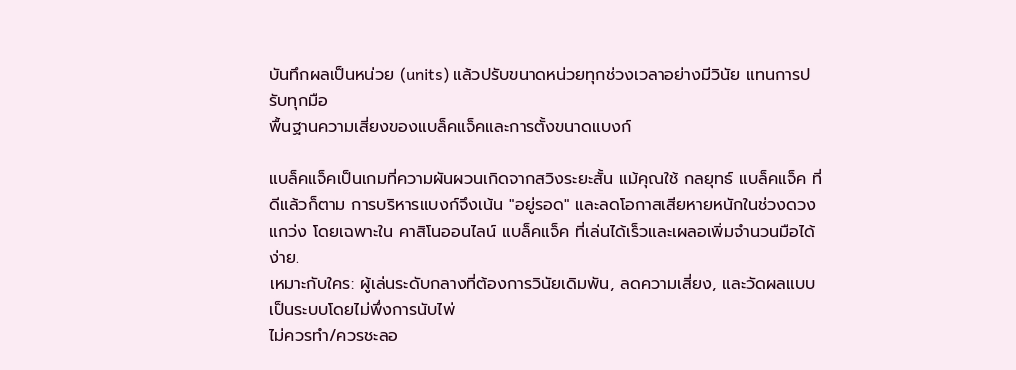บันทึกผลเป็นหน่วย (units) แล้วปรับขนาดหน่วยทุกช่วงเวลาอย่างมีวินัย แทนการปรับทุกมือ
พื้นฐานความเสี่ยงของแบล็คแจ็คและการตั้งขนาดแบงก์

แบล็คแจ็คเป็นเกมที่ความผันผวนเกิดจากสวิงระยะสั้น แม้คุณใช้ กลยุทธ์ แบล็คแจ็ค ที่ดีแล้วก็ตาม การบริหารแบงก์จึงเน้น "อยู่รอด" และลดโอกาสเสียหายหนักในช่วงดวงแกว่ง โดยเฉพาะใน คาสิโนออนไลน์ แบล็คแจ็ค ที่เล่นได้เร็วและเผลอเพิ่มจำนวนมือได้ง่าย.
เหมาะกับใคร: ผู้เล่นระดับกลางที่ต้องการวินัยเดิมพัน, ลดความเสี่ยง, และวัดผลแบบเป็นระบบโดยไม่พึ่งการนับไพ่
ไม่ควรทำ/ควรชะลอ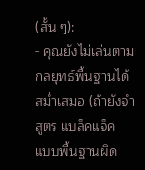(สั้น ๆ):
- คุณยังไม่เล่นตามกลยุทธ์พื้นฐานได้สม่ำเสมอ (ถ้ายังจำ สูตร แบล็คแจ็ค แบบพื้นฐานผิด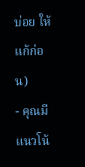บ่อย ให้แก้ก่อน)
- คุณมีแนวโน้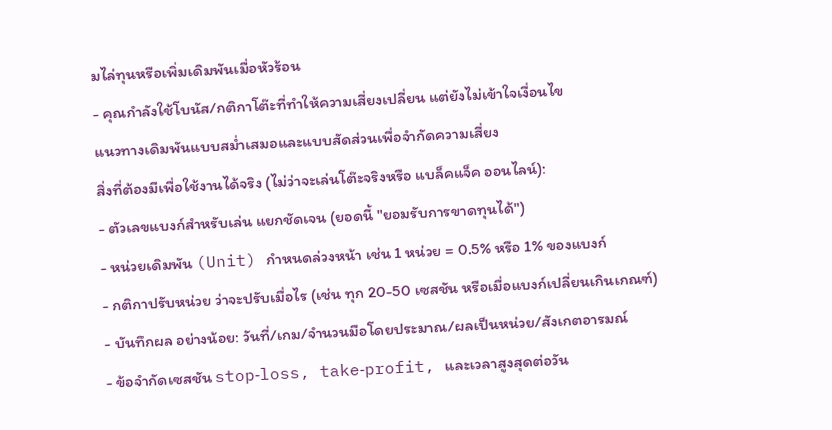มไล่ทุนหรือเพิ่มเดิมพันเมื่อหัวร้อน
- คุณกำลังใช้โบนัส/กติกาโต๊ะที่ทำให้ความเสี่ยงเปลี่ยน แต่ยังไม่เข้าใจเงื่อนไข
แนวทางเดิมพันแบบสม่ำเสมอและแบบสัดส่วนเพื่อจำกัดความเสี่ยง
สิ่งที่ต้องมีเพื่อใช้งานได้จริง (ไม่ว่าจะเล่นโต๊ะจริงหรือ แบล็คแจ็ค ออนไลน์):
- ตัวเลขแบงก์สำหรับเล่น แยกชัดเจน (ยอดนี้ "ยอมรับการขาดทุนได้")
- หน่วยเดิมพัน (Unit) กำหนดล่วงหน้า เช่น 1 หน่วย = 0.5% หรือ 1% ของแบงก์
- กติกาปรับหน่วย ว่าจะปรับเมื่อไร (เช่น ทุก 20-50 เซสชัน หรือเมื่อแบงก์เปลี่ยนเกินเกณฑ์)
- บันทึกผล อย่างน้อย: วันที่/เกม/จำนวนมือโดยประมาณ/ผลเป็นหน่วย/สังเกตอารมณ์
- ข้อจำกัดเซสชัน stop‑loss, take‑profit, และเวลาสูงสุดต่อวัน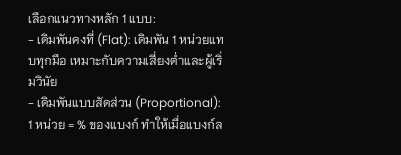เลือกแนวทางหลัก 1 แบบ:
- เดิมพันคงที่ (Flat): เดิมพัน 1 หน่วยแทบทุกมือ เหมาะกับความเสี่ยงต่ำและผู้เริ่มวินัย
- เดิมพันแบบสัดส่วน (Proportional): 1 หน่วย = % ของแบงก์ ทำให้เมื่อแบงก์ล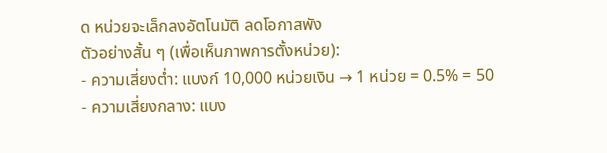ด หน่วยจะเล็กลงอัตโนมัติ ลดโอกาสพัง
ตัวอย่างสั้น ๆ (เพื่อเห็นภาพการตั้งหน่วย):
- ความเสี่ยงต่ำ: แบงก์ 10,000 หน่วยเงิน → 1 หน่วย = 0.5% = 50
- ความเสี่ยงกลาง: แบง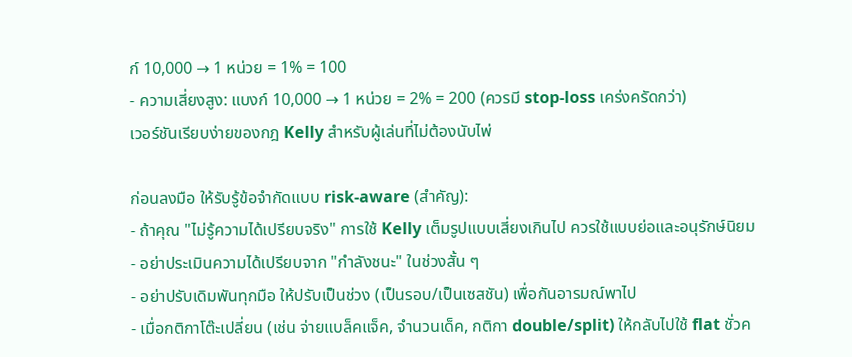ก์ 10,000 → 1 หน่วย = 1% = 100
- ความเสี่ยงสูง: แบงก์ 10,000 → 1 หน่วย = 2% = 200 (ควรมี stop‑loss เคร่งครัดกว่า)
เวอร์ชันเรียบง่ายของกฎ Kelly สำหรับผู้เล่นที่ไม่ต้องนับไพ่

ก่อนลงมือ ให้รับรู้ข้อจำกัดแบบ risk-aware (สำคัญ):
- ถ้าคุณ "ไม่รู้ความได้เปรียบจริง" การใช้ Kelly เต็มรูปแบบเสี่ยงเกินไป ควรใช้แบบย่อและอนุรักษ์นิยม
- อย่าประเมินความได้เปรียบจาก "กำลังชนะ" ในช่วงสั้น ๆ
- อย่าปรับเดิมพันทุกมือ ให้ปรับเป็นช่วง (เป็นรอบ/เป็นเซสชัน) เพื่อกันอารมณ์พาไป
- เมื่อกติกาโต๊ะเปลี่ยน (เช่น จ่ายแบล็คแจ็ค, จำนวนเด็ค, กติกา double/split) ให้กลับไปใช้ flat ชั่วค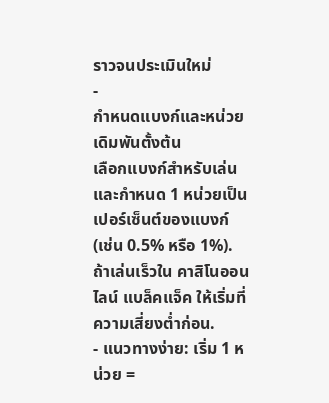ราวจนประเมินใหม่
-
กำหนดแบงก์และหน่วยเดิมพันตั้งต้น
เลือกแบงก์สำหรับเล่น และกำหนด 1 หน่วยเป็นเปอร์เซ็นต์ของแบงก์ (เช่น 0.5% หรือ 1%). ถ้าเล่นเร็วใน คาสิโนออนไลน์ แบล็คแจ็ค ให้เริ่มที่ความเสี่ยงต่ำก่อน.
- แนวทางง่าย: เริ่ม 1 หน่วย =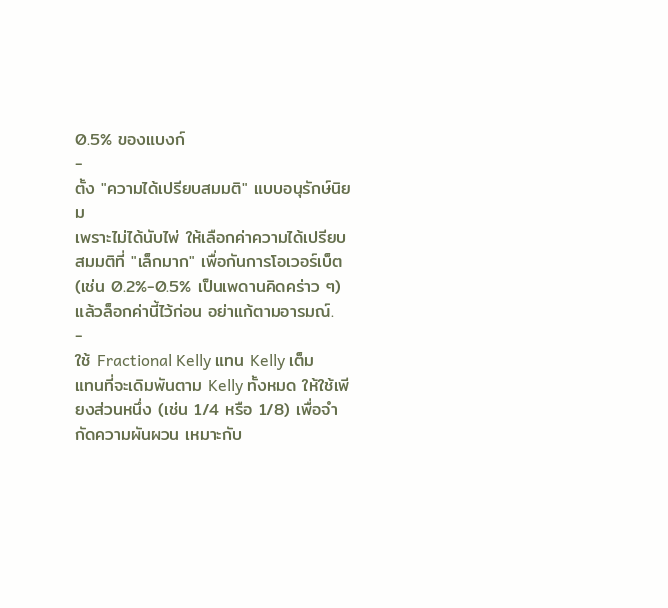0.5% ของแบงก์
-
ตั้ง "ความได้เปรียบสมมติ" แบบอนุรักษ์นิยม
เพราะไม่ได้นับไพ่ ให้เลือกค่าความได้เปรียบสมมติที่ "เล็กมาก" เพื่อกันการโอเวอร์เบ็ต (เช่น 0.2%-0.5% เป็นเพดานคิดคร่าว ๆ) แล้วล็อกค่านี้ไว้ก่อน อย่าแก้ตามอารมณ์.
-
ใช้ Fractional Kelly แทน Kelly เต็ม
แทนที่จะเดิมพันตาม Kelly ทั้งหมด ให้ใช้เพียงส่วนหนึ่ง (เช่น 1/4 หรือ 1/8) เพื่อจำกัดความผันผวน เหมาะกับ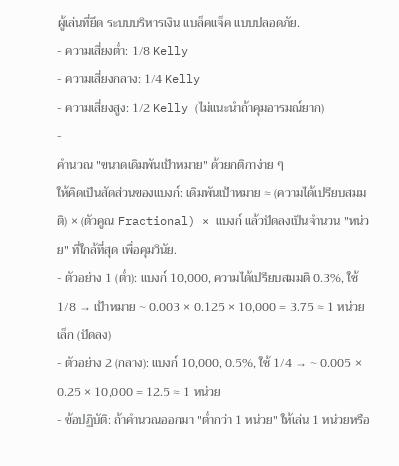ผู้เล่นที่ยึด ระบบบริหารเงิน แบล็คแจ็ค แบบปลอดภัย.
- ความเสี่ยงต่ำ: 1/8 Kelly
- ความเสี่ยงกลาง: 1/4 Kelly
- ความเสี่ยงสูง: 1/2 Kelly (ไม่แนะนำถ้าคุมอารมณ์ยาก)
-
คำนวณ "ขนาดเดิมพันเป้าหมาย" ด้วยกติกาง่าย ๆ
ให้คิดเป็นสัดส่วนของแบงก์: เดิมพันเป้าหมาย ≈ (ความได้เปรียบสมมติ) × (ตัวคูณ Fractional) × แบงก์ แล้วปัดลงเป็นจำนวน "หน่วย" ที่ใกล้ที่สุด เพื่อคุมวินัย.
- ตัวอย่าง 1 (ต่ำ): แบงก์ 10,000, ความได้เปรียบสมมติ 0.3%, ใช้ 1/8 → เป้าหมาย ~ 0.003 × 0.125 × 10,000 = 3.75 ≈ 1 หน่วยเล็ก (ปัดลง)
- ตัวอย่าง 2 (กลาง): แบงก์ 10,000, 0.5%, ใช้ 1/4 → ~ 0.005 × 0.25 × 10,000 = 12.5 ≈ 1 หน่วย
- ข้อปฏิบัติ: ถ้าคำนวณออกมา "ต่ำกว่า 1 หน่วย" ให้เล่น 1 หน่วยหรือ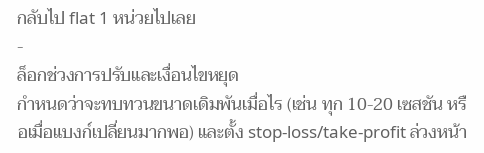กลับไป flat 1 หน่วยไปเลย
-
ล็อกช่วงการปรับและเงื่อนไขหยุด
กำหนดว่าจะทบทวนขนาดเดิมพันเมื่อไร (เช่น ทุก 10-20 เซสชัน หรือเมื่อแบงก์เปลี่ยนมากพอ) และตั้ง stop‑loss/take‑profit ล่วงหน้า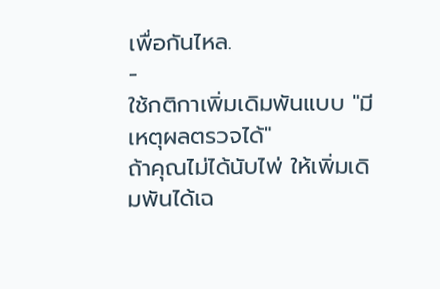เพื่อกันไหล.
-
ใช้กติกาเพิ่มเดิมพันแบบ "มีเหตุผลตรวจได้"
ถ้าคุณไม่ได้นับไพ่ ให้เพิ่มเดิมพันได้เฉ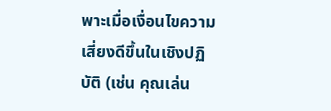พาะเมื่อเงื่อนไขความเสี่ยงดีขึ้นในเชิงปฏิบัติ (เช่น คุณเล่น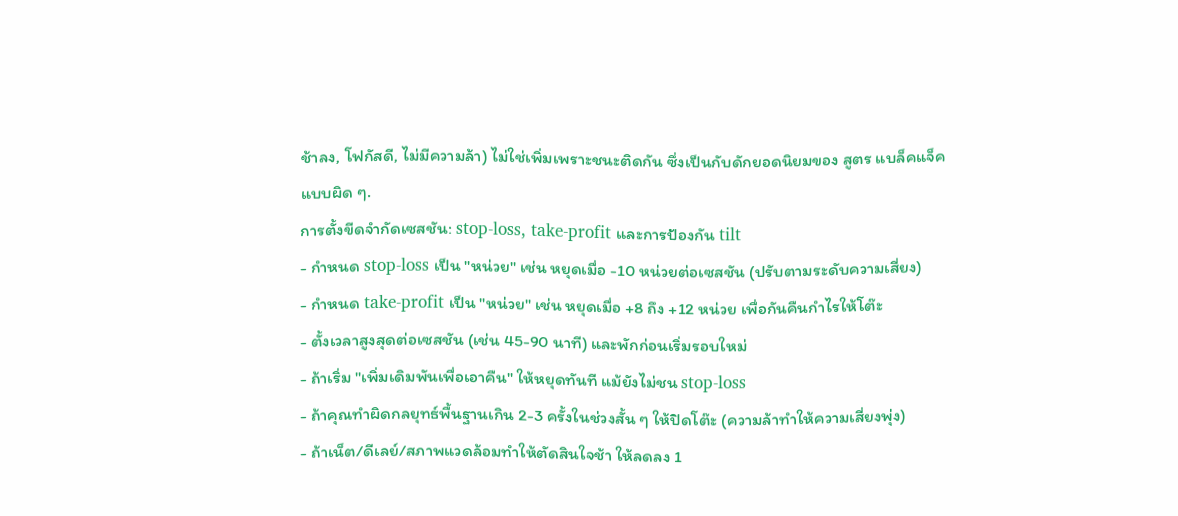ช้าลง, โฟกัสดี, ไม่มีความล้า) ไม่ใช่เพิ่มเพราะชนะติดกัน ซึ่งเป็นกับดักยอดนิยมของ สูตร แบล็คแจ็ค แบบผิด ๆ.
การตั้งขีดจำกัดเซสชัน: stop‑loss, take‑profit และการป้องกัน tilt
- กำหนด stop‑loss เป็น "หน่วย" เช่น หยุดเมื่อ -10 หน่วยต่อเซสชัน (ปรับตามระดับความเสี่ยง)
- กำหนด take‑profit เป็น "หน่วย" เช่น หยุดเมื่อ +8 ถึง +12 หน่วย เพื่อกันคืนกำไรให้โต๊ะ
- ตั้งเวลาสูงสุดต่อเซสชัน (เช่น 45-90 นาที) และพักก่อนเริ่มรอบใหม่
- ถ้าเริ่ม "เพิ่มเดิมพันเพื่อเอาคืน" ให้หยุดทันที แม้ยังไม่ชน stop‑loss
- ถ้าคุณทำผิดกลยุทธ์พื้นฐานเกิน 2-3 ครั้งในช่วงสั้น ๆ ให้ปิดโต๊ะ (ความล้าทำให้ความเสี่ยงพุ่ง)
- ถ้าเน็ต/ดีเลย์/สภาพแวดล้อมทำให้ตัดสินใจช้า ให้ลดลง 1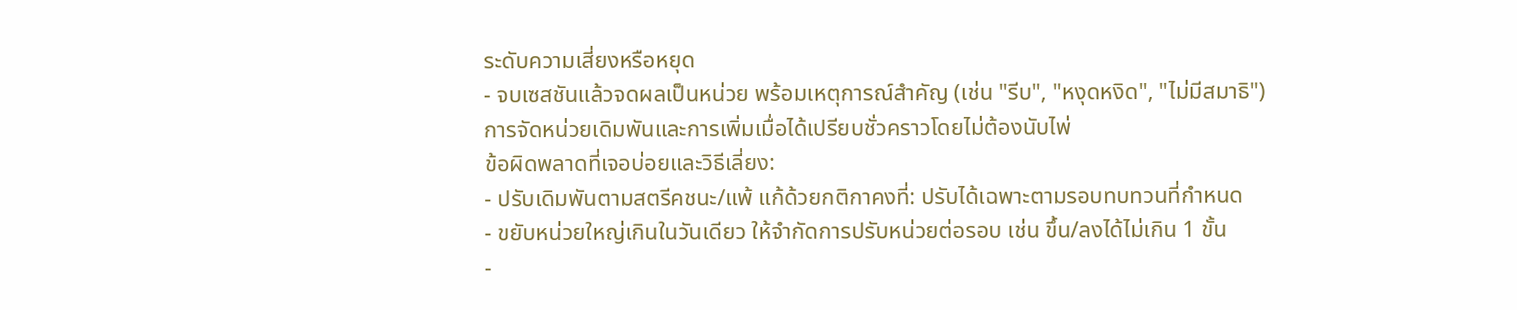ระดับความเสี่ยงหรือหยุด
- จบเซสชันแล้วจดผลเป็นหน่วย พร้อมเหตุการณ์สำคัญ (เช่น "รีบ", "หงุดหงิด", "ไม่มีสมาธิ")
การจัดหน่วยเดิมพันและการเพิ่มเมื่อได้เปรียบชั่วคราวโดยไม่ต้องนับไพ่
ข้อผิดพลาดที่เจอบ่อยและวิธีเลี่ยง:
- ปรับเดิมพันตามสตรีคชนะ/แพ้ แก้ด้วยกติกาคงที่: ปรับได้เฉพาะตามรอบทบทวนที่กำหนด
- ขยับหน่วยใหญ่เกินในวันเดียว ให้จำกัดการปรับหน่วยต่อรอบ เช่น ขึ้น/ลงได้ไม่เกิน 1 ขั้น
-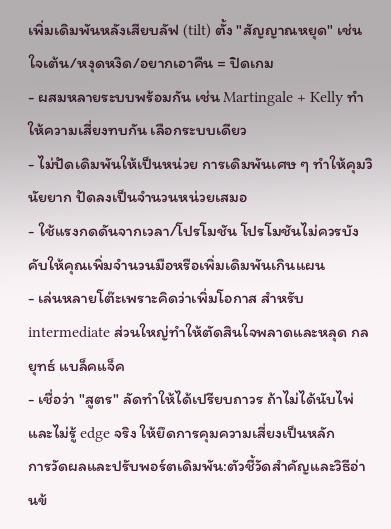เพิ่มเดิมพันหลังเสียบลัฟ (tilt) ตั้ง "สัญญาณหยุด" เช่น ใจเต้น/หงุดหงิด/อยากเอาคืน = ปิดเกม
- ผสมหลายระบบพร้อมกัน เช่น Martingale + Kelly ทำให้ความเสี่ยงทบกัน เลือกระบบเดียว
- ไม่ปัดเดิมพันให้เป็นหน่วย การเดิมพันเศษ ๆ ทำให้คุมวินัยยาก ปัดลงเป็นจำนวนหน่วยเสมอ
- ใช้แรงกดดันจากเวลา/โปรโมชัน โปรโมชันไม่ควรบังคับให้คุณเพิ่มจำนวนมือหรือเพิ่มเดิมพันเกินแผน
- เล่นหลายโต๊ะเพราะคิดว่าเพิ่มโอกาส สำหรับ intermediate ส่วนใหญ่ทำให้ตัดสินใจพลาดและหลุด กลยุทธ์ แบล็คแจ็ค
- เชื่อว่า "สูตร" ลัดทำให้ได้เปรียบถาวร ถ้าไม่ได้นับไพ่และไม่รู้ edge จริง ให้ยึดการคุมความเสี่ยงเป็นหลัก
การวัดผลและปรับพอร์ตเดิมพัน:ตัวชี้วัดสำคัญและวิธีอ่านข้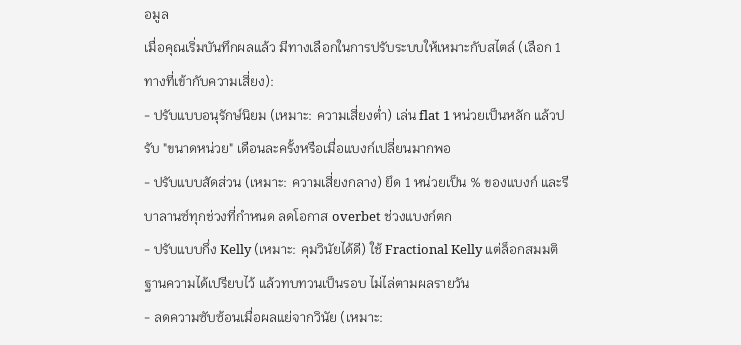อมูล
เมื่อคุณเริ่มบันทึกผลแล้ว มีทางเลือกในการปรับระบบให้เหมาะกับสไตล์ (เลือก 1 ทางที่เข้ากับความเสี่ยง):
- ปรับแบบอนุรักษ์นิยม (เหมาะ: ความเสี่ยงต่ำ) เล่น flat 1 หน่วยเป็นหลัก แล้วปรับ "ขนาดหน่วย" เดือนละครั้งหรือเมื่อแบงก์เปลี่ยนมากพอ
- ปรับแบบสัดส่วน (เหมาะ: ความเสี่ยงกลาง) ยึด 1 หน่วยเป็น % ของแบงก์ และรีบาลานซ์ทุกช่วงที่กำหนด ลดโอกาส overbet ช่วงแบงก์ตก
- ปรับแบบกึ่ง Kelly (เหมาะ: คุมวินัยได้ดี) ใช้ Fractional Kelly แต่ล็อกสมมติฐานความได้เปรียบไว้ แล้วทบทวนเป็นรอบ ไม่ไล่ตามผลรายวัน
- ลดความซับซ้อนเมื่อผลแย่จากวินัย (เหมาะ: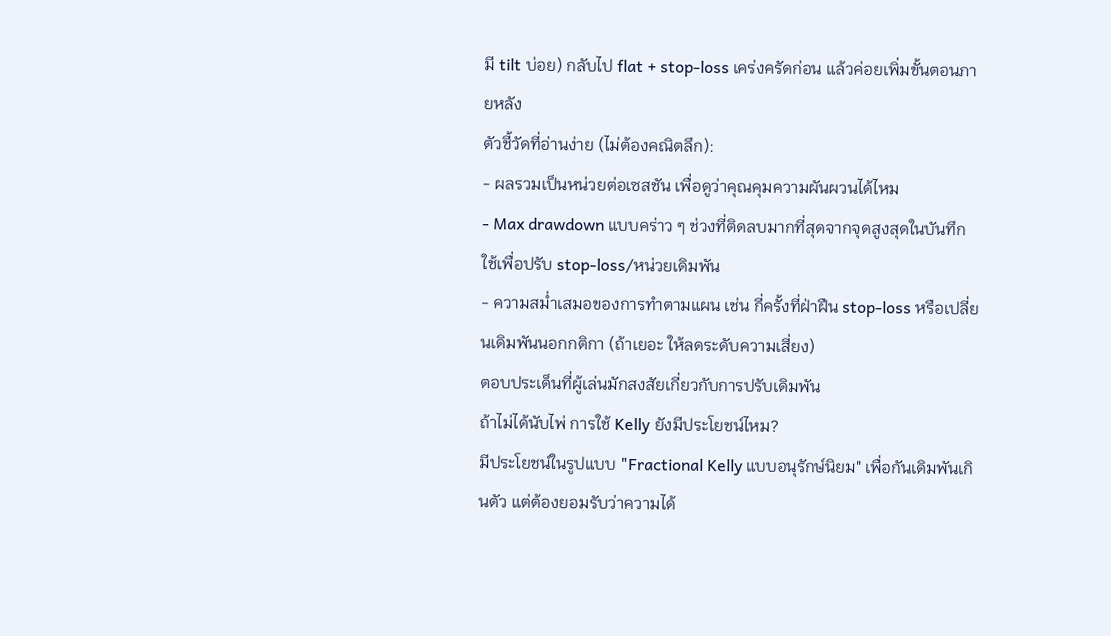มี tilt บ่อย) กลับไป flat + stop‑loss เคร่งครัดก่อน แล้วค่อยเพิ่มขั้นตอนภายหลัง
ตัวชี้วัดที่อ่านง่าย (ไม่ต้องคณิตลึก):
- ผลรวมเป็นหน่วยต่อเซสชัน เพื่อดูว่าคุณคุมความผันผวนได้ไหม
- Max drawdown แบบคร่าว ๆ ช่วงที่ติดลบมากที่สุดจากจุดสูงสุดในบันทึก ใช้เพื่อปรับ stop‑loss/หน่วยเดิมพัน
- ความสม่ำเสมอของการทำตามแผน เช่น กี่ครั้งที่ฝ่าฝืน stop‑loss หรือเปลี่ยนเดิมพันนอกกติกา (ถ้าเยอะ ให้ลดระดับความเสี่ยง)
ตอบประเด็นที่ผู้เล่นมักสงสัยเกี่ยวกับการปรับเดิมพัน
ถ้าไม่ได้นับไพ่ การใช้ Kelly ยังมีประโยชน์ไหม?
มีประโยชน์ในรูปแบบ "Fractional Kelly แบบอนุรักษ์นิยม" เพื่อกันเดิมพันเกินตัว แต่ต้องยอมรับว่าความได้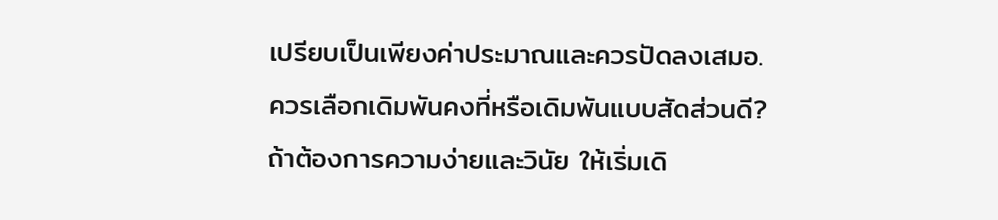เปรียบเป็นเพียงค่าประมาณและควรปัดลงเสมอ.
ควรเลือกเดิมพันคงที่หรือเดิมพันแบบสัดส่วนดี?
ถ้าต้องการความง่ายและวินัย ให้เริ่มเดิ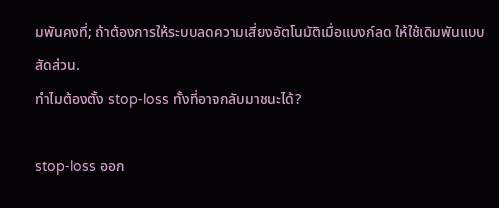มพันคงที่; ถ้าต้องการให้ระบบลดความเสี่ยงอัตโนมัติเมื่อแบงก์ลด ให้ใช้เดิมพันแบบสัดส่วน.
ทำไมต้องตั้ง stop‑loss ทั้งที่อาจกลับมาชนะได้?

stop‑loss ออก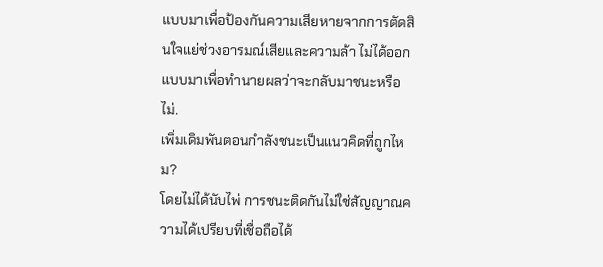แบบมาเพื่อป้องกันความเสียหายจากการตัดสินใจแย่ช่วงอารมณ์เสียและความล้า ไม่ได้ออกแบบมาเพื่อทำนายผลว่าจะกลับมาชนะหรือไม่.
เพิ่มเดิมพันตอนกำลังชนะเป็นแนวคิดที่ถูกไหม?
โดยไม่ได้นับไพ่ การชนะติดกันไม่ใช่สัญญาณความได้เปรียบที่เชื่อถือได้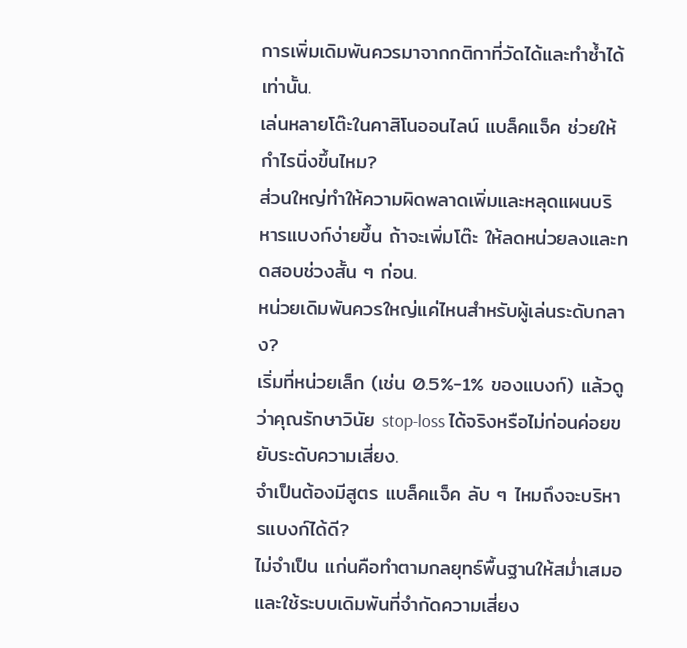การเพิ่มเดิมพันควรมาจากกติกาที่วัดได้และทำซ้ำได้เท่านั้น.
เล่นหลายโต๊ะในคาสิโนออนไลน์ แบล็คแจ็ค ช่วยให้กำไรนิ่งขึ้นไหม?
ส่วนใหญ่ทำให้ความผิดพลาดเพิ่มและหลุดแผนบริหารแบงก์ง่ายขึ้น ถ้าจะเพิ่มโต๊ะ ให้ลดหน่วยลงและทดสอบช่วงสั้น ๆ ก่อน.
หน่วยเดิมพันควรใหญ่แค่ไหนสำหรับผู้เล่นระดับกลาง?
เริ่มที่หน่วยเล็ก (เช่น 0.5%-1% ของแบงก์) แล้วดูว่าคุณรักษาวินัย stop‑loss ได้จริงหรือไม่ก่อนค่อยขยับระดับความเสี่ยง.
จำเป็นต้องมีสูตร แบล็คแจ็ค ลับ ๆ ไหมถึงจะบริหารแบงก์ได้ดี?
ไม่จำเป็น แก่นคือทำตามกลยุทธ์พื้นฐานให้สม่ำเสมอและใช้ระบบเดิมพันที่จำกัดความเสี่ยง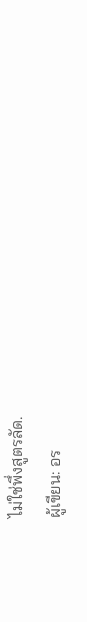ไม่ใช่พึ่งสูตรลัด.
ผู้เขียน: อร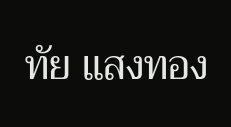ทัย แสงทอง